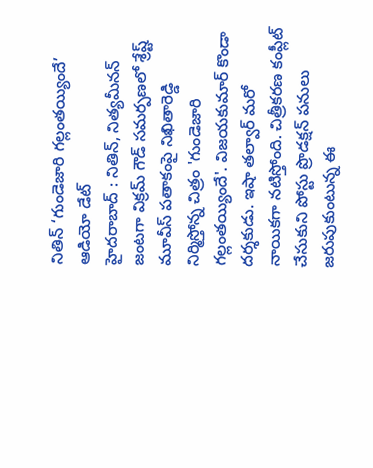నితిన్ ‘గుండెజారి గల్లంతయ్యిందే’ ఆడియో డేట్
హైదరాబాద్ : నితిన్, నిత్యమీనన్ జంటగా విక్రమ్ గౌడ్ సమర్పణలో శ్రేష్ట్ మూవీస్ పతాకంపై నిఖితారెడ్డి నిర్మిస్తోన్న చిత్రం 'గుండెజారి గల్లంతయ్యిందే'. విజయకుమార్ కొండా దర్శకుడు. ఇషా తల్వార్ మరో నాయికగా నటిస్తోంది. చిత్రీకరణ కంప్లీట్ చేసుకుని పోస్టు ప్రొడక్షన్ పనులు జరుపుకుంటున్న ఈ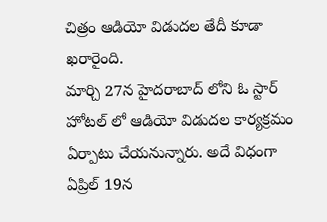చిత్రం ఆడియో విడుదల తేదీ కూడా ఖరారైంది.
మార్చి 27న హైదరాబాద్ లోని ఓ స్టార్ హోటల్ లో ఆడియో విడుదల కార్యక్రమం ఏర్పాటు చేయనున్నారు. అదే విధంగా ఏప్రిల్ 19న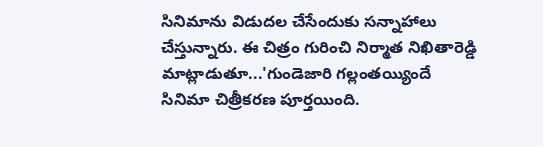సినిమాను విడుదల చేసేందుకు సన్నాహాలు చేస్తున్నారు. ఈ చిత్రం గురించి నిర్మాత నిఖితారెడ్డి మాట్లాడుతూ...'గుండెజారి గల్లంతయ్యిందే సినిమా చిత్రీకరణ పూర్తయింది.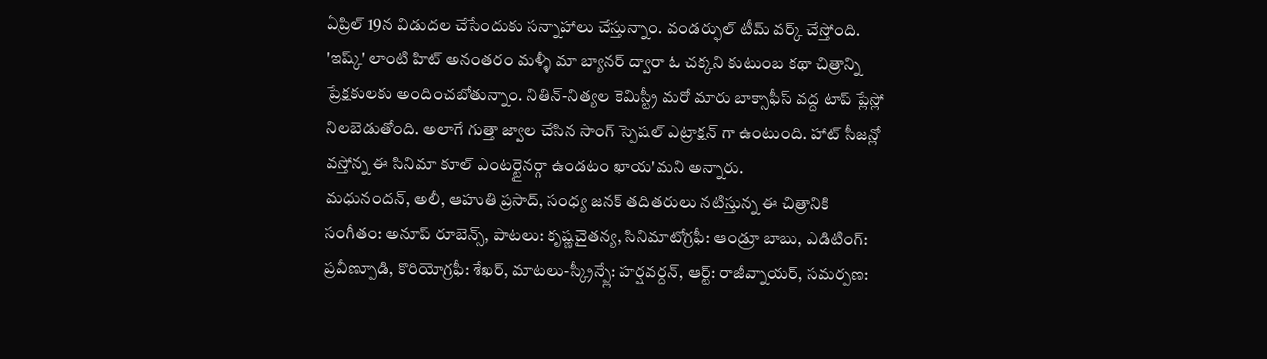ఏప్రిల్ 19న విడుదల చేసేందుకు సన్నాహాలు చేస్తున్నాం. వండర్ఫుల్ టీమ్ వర్క్ చేస్తోంది.
'ఇష్క్' లాంటి హిట్ అనంతరం మళ్ళీ మా బ్యానర్ ద్వారా ఓ చక్కని కుటుంబ కథా చిత్రాన్ని ప్రేక్షకులకు అందించబోతున్నాం. నితిన్-నిత్యల కెమిస్ట్రీ మరో మారు బాక్సాఫీస్ వద్ద టాప్ ప్లేస్లో నిలబెడుతోంది. అలాగే గుత్తా జ్వాల చేసిన సాంగ్ స్పెషల్ ఎట్రాక్షన్ గా ఉంటుంది. హాట్ సీజన్లో వస్తోన్న ఈ సినిమా కూల్ ఎంటర్టైనర్గా ఉండటం ఖాయ'మని అన్నారు.
మధునందన్, అలీ, ఆహుతి ప్రసాద్, సంధ్య జనక్ తదితరులు నటిస్తున్న ఈ చిత్రానికి సంగీతం: అనూప్ రూబెన్స్, పాటలు: కృష్ణచైతన్య, సినిమాటోగ్రఫీ: ఆండ్రూ బాబు, ఎడిటింగ్: ప్రవీణ్పూడి, కొరియోగ్రఫీ: శేఖర్, మాటలు-స్క్రీన్ప్లే: హర్షవర్దన్, ఆర్ట్: రాజీవ్నాయర్, సమర్పణ: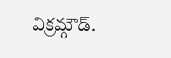విక్రమ్గౌడ్.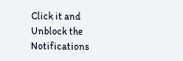Click it and Unblock the Notifications